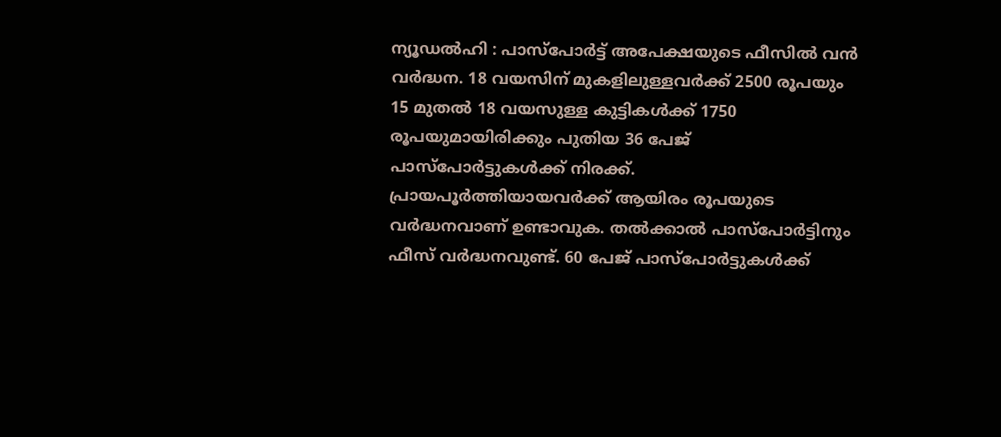ന്യൂഡൽഹി : പാസ്പോർട്ട് അപേക്ഷയുടെ ഫീസിൽ വൻ വർദ്ധന. 18 വയസിന് മുകളിലുള്ളവർക്ക് 2500 രൂപയും 15 മുതൽ 18 വയസുള്ള കുട്ടികൾക്ക് 1750 രൂപയുമായിരിക്കും പുതിയ 36 പേജ് പാസ്പോർട്ടുകൾക്ക് നിരക്ക്. പ്രായപൂർത്തിയായവർക്ക് ആയിരം രൂപയുടെ വർദ്ധനവാണ് ഉണ്ടാവുക. തൽക്കാൽ പാസ്പോർട്ടിനും ഫീസ് വർദ്ധനവുണ്ട്. 60 പേജ് പാസ്പോർട്ടുകൾക്ക്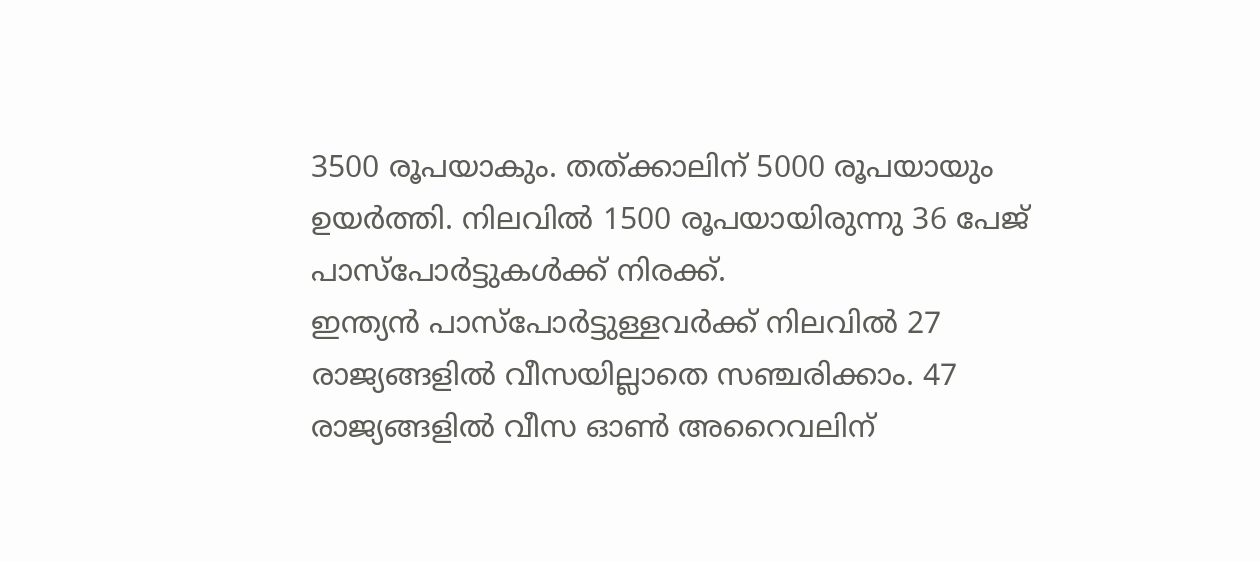3500 രൂപയാകും. തത്ക്കാലിന് 5000 രൂപയായും ഉയർത്തി. നിലവിൽ 1500 രൂപയായിരുന്നു 36 പേജ് പാസ്പോർട്ടുകൾക്ക് നിരക്ക്.
ഇന്ത്യൻ പാസ്പോർട്ടുള്ളവർക്ക് നിലവിൽ 27 രാജ്യങ്ങളിൽ വീസയില്ലാതെ സഞ്ചരിക്കാം. 47 രാജ്യങ്ങളിൽ വീസ ഓൺ അറൈവലിന്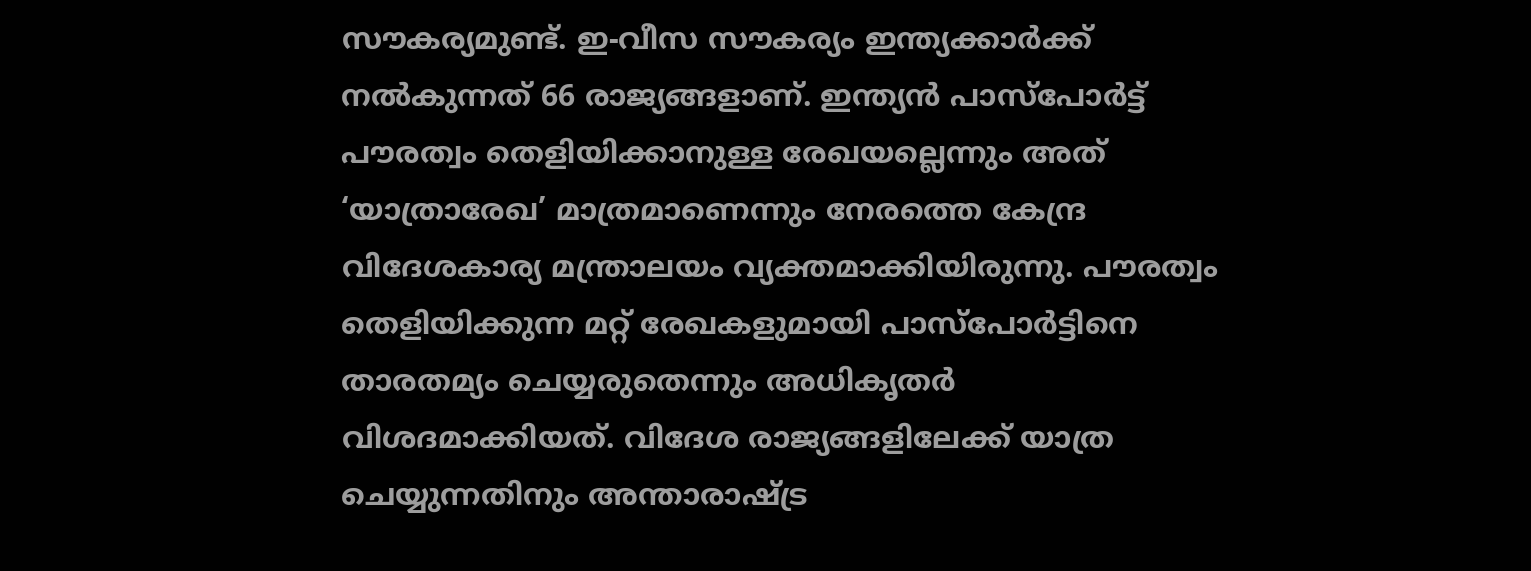സൗകര്യമുണ്ട്. ഇ-വീസ സൗകര്യം ഇന്ത്യക്കാർക്ക് നൽകുന്നത് 66 രാജ്യങ്ങളാണ്. ഇന്ത്യൻ പാസ്പോർട്ട് പൗരത്വം തെളിയിക്കാനുള്ള രേഖയല്ലെന്നും അത് ‘യാത്രാരേഖ’ മാത്രമാണെന്നും നേരത്തെ കേന്ദ്ര വിദേശകാര്യ മന്ത്രാലയം വ്യക്തമാക്കിയിരുന്നു. പൗരത്വം തെളിയിക്കുന്ന മറ്റ് രേഖകളുമായി പാസ്പോർട്ടിനെ താരതമ്യം ചെയ്യരുതെന്നും അധികൃതർ വിശദമാക്കിയത്. വിദേശ രാജ്യങ്ങളിലേക്ക് യാത്ര ചെയ്യുന്നതിനും അന്താരാഷ്ട്ര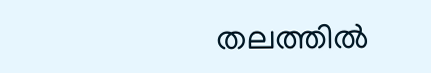തലത്തിൽ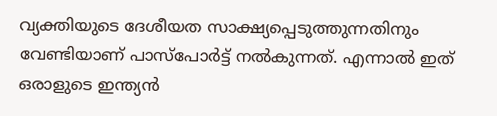വ്യക്തിയുടെ ദേശീയത സാക്ഷ്യപ്പെടുത്തുന്നതിനും വേണ്ടിയാണ് പാസ്പോർട്ട് നൽകുന്നത്. എന്നാൽ ഇത് ഒരാളുടെ ഇന്ത്യൻ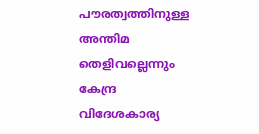പൗരത്വത്തിനുള്ള അന്തിമ തെളിവല്ലെന്നും കേന്ദ്ര വിദേശകാര്യ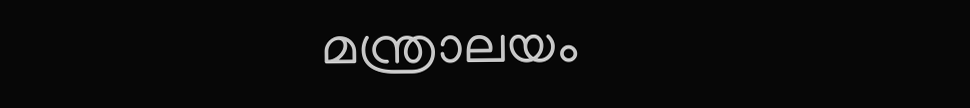മന്ത്രാലയം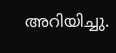അറിയിച്ചു.